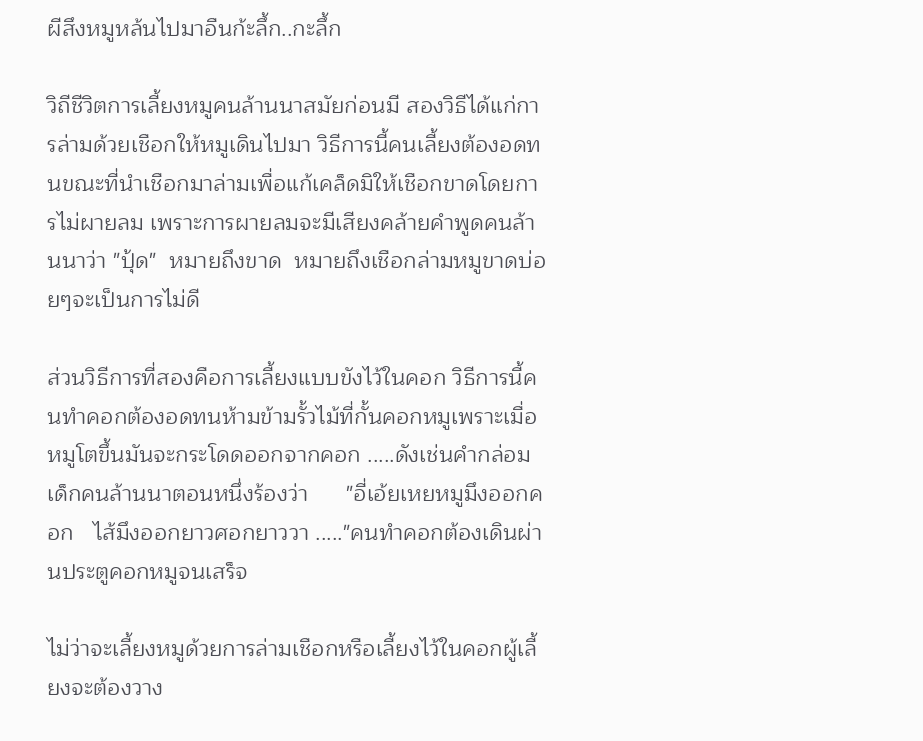ผีสึงหมูหล้นไปมาอืนก้ะลึ้ก..กะลึ้ก

วิถีชีวิตการเลี้ยงหมูคนล้านนาสมัยก่อนมี สองวิธีได้แก่การล่ามด้วยเชือกให้หมูเดินไปมา วิธีการนี้คนเลี้ยงต้องอดทนขณะที่นำเชือกมาล่ามเพื่อแก้เคล็ดมิให้เชือกขาดโดยการไม่ผายลม เพราะการผายลมจะมีเสียงคล้ายคำพูดคนล้านนาว่า "ปุ้ด"  หมายถึงขาด  หมายถึงเชือกล่ามหมูขาดบ่อยๆจะเป็นการไม่ดี

ส่วนวิธีการที่สองคือการเลี้ยงแบบขังไว้ในคอก วิธีการนี้คนทำคอกต้องอดทนห้ามข้ามรั้วไม้ที่กั้นคอกหมูเพราะเมื่อหมูโตขึ้นมันจะกระโดดออกจากคอก .....ดังเช่นคำกล่อมเด็กคนล้านนาตอนหนึ่งร้องว่า      "อี่เอ้ยเหยหมูมึงออกคอก   ไส้มึงออกยาวศอกยาววา ....."คนทำคอกต้องเดินผ่านประตูคอกหมูจนเสร็จ

ไม่ว่าจะเลี้ยงหมูด้วยการล่ามเชือกหรือเลี้ยงไว้ในคอกผู้เลี้ยงจะต้องวาง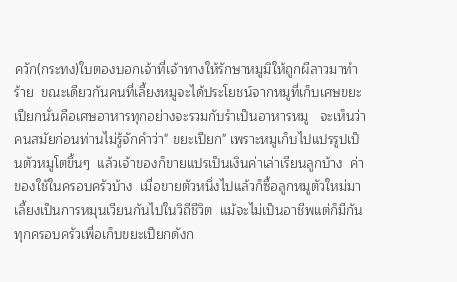ควัก(กระทง)ใบตองบอกเจ้าที่เจ้าทางให้รักษาหมูมิให้ถูกผีลาวมาทำร้าย  ขณะเดียวกันคนที่เลี้ยงหมูจะได้ประโยชน์จากหมูที่เก็บเศษขยะเปียกนั่นคือเศษอาหารทุกอย่างจะรวมกับรำเป็นอาหารหมู   จะเห็นว่าคนสมัยก่อนท่านไม่รู้จักคำว่า" ขยะเปียก" เพราะหมูเก็บไปแปรรูปเป็นตัวหมูโตขึ้นๆ  แล้วเจ้าของก็ขายแปรเป็นเงินค่าเล่าเรียนลูกบ้าง  ค่าของใช้ในครอบครัวบ้าง  เมื่อขายตัวหนึ่งไปแล้วก็ซื้อลูกหมูตัวใหม่มาเลี้ยงเป็นการหมุนเวียนกันไปในวิถีชีวิต  แม้จะไม่เป็นอาชีพแต่ก็มีกันทุกครอบครัวเพื่อเก็บขยะเปียกดังก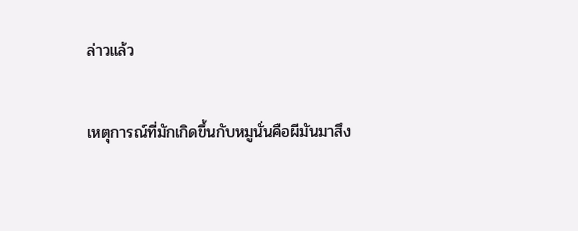ล่าวแล้ว

เหตุการณ์ที่มักเกิดขึ้นกับหมูนั่นคือผีมันมาสึง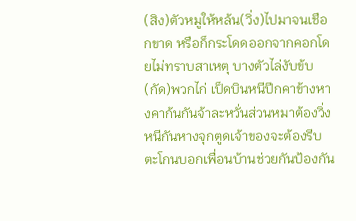(สิง)ตัวหมูให้หล้น(วิ่ง)ไปมาจนเชือกขาด หรือก็กระโดดออกจากคอกโดยไม่ทราบสาเหตุ บางตัวไล่งับข้บ(กัด)พวกไก่ เป็ดบินหนีปีกคาข้างหางคาก้นกันจ้าละหวั่นส่วนหมาต้องวิ่งหนีกันหางจุกตูดเจ้าของจะต้องรีบตะโกนบอกเพื่อนบ้านช่วยกันป้องกัน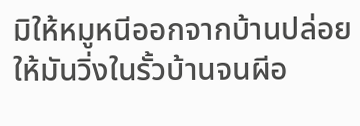มิให้หมูหนีออกจากบ้านปล่อยให้มันวิ่งในรั้วบ้านจนผีอ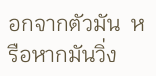อกจากตัวมัน  หรือหากมันวิ่ง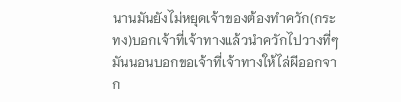นานมันยังไม่หยุดเจ้าของต้องทำควัก(กระทง)บอกเจ้าที่เจ้าทางแล้วนำควักไปวางที่ๆมันนอนบอกขอเจ้าที่เจ้าทางให้ไล่ผีออกจาก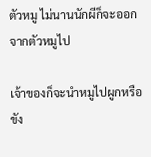ตัวหมู ไม่นานนักผีก็จะออกจากตัวหมูไป

เจ้าของก็จะนำหมูไปผูกหรือขัง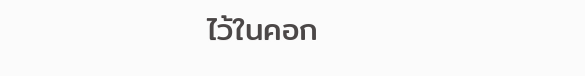ไว้ในคอก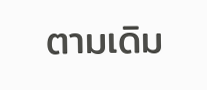ตามเดิม